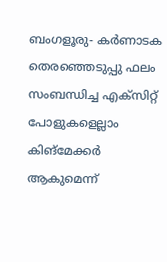ബംഗളൂരു- കർണാടക തെരഞ്ഞെടുപ്പു ഫലം സംബന്ധിച്ച എക്സിറ്റ് പോളുകളെല്ലാം കിങ്മേക്കർ ആകുമെന്ന്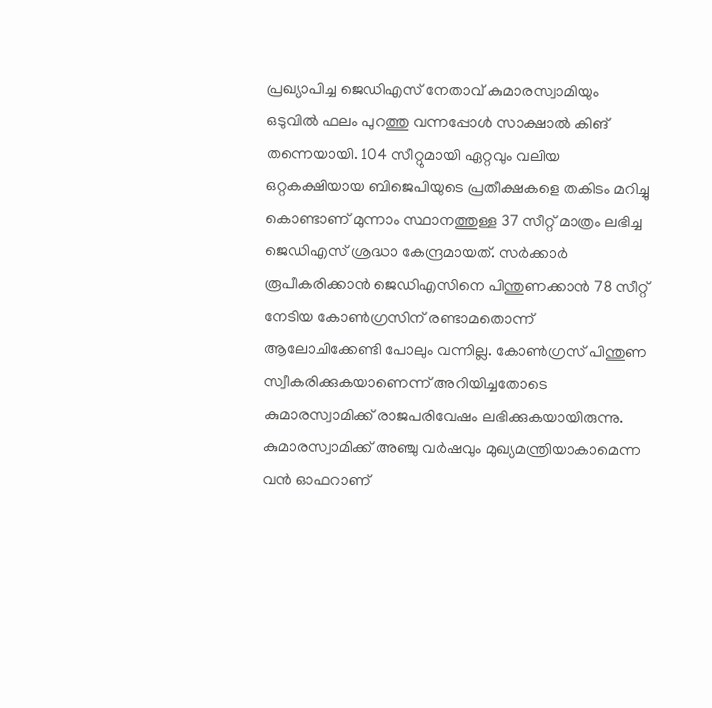പ്രഖ്യാപിച്ച ജെഡിഎസ് നേതാവ് കുമാരസ്വാമിയും ഒടുവിൽ ഫലം പുറത്തു വന്നപ്പോൾ സാക്ഷാൽ കിങ് തന്നെയായി. 104 സീറ്റുമായി ഏറ്റവും വലിയ ഒറ്റകക്ഷിയായ ബിജെപിയുടെ പ്രതീക്ഷകളെ തകിടം മറിച്ചു കൊണ്ടാണ് മുന്നാം സ്ഥാനത്തുള്ള 37 സീറ്റ് മാത്രം ലഭിച്ച ജെഡിഎസ് ശ്രദ്ധാ കേന്ദ്രമായത്. സർക്കാർ രൂപീകരിക്കാൻ ജെഡിഎസിനെ പിന്തുണക്കാൻ 78 സീറ്റ് നേടിയ കോൺഗ്രസിന് രണ്ടാമതൊന്ന് ആലോചിക്കേണ്ടി പോലും വന്നില്ല. കോൺഗ്രസ് പിന്തുണ സ്വീകരിക്കുകയാണെന്ന് അറിയിച്ചതോടെ കുമാരസ്വാമിക്ക് രാജപരിവേഷം ലഭിക്കുകയായിരുന്നു.
കുമാരസ്വാമിക്ക് അഞ്ചു വർഷവും മുഖ്യമന്ത്രിയാകാമെന്ന വൻ ഓഫറാണ്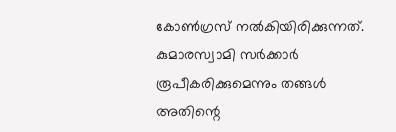കോൺഗ്രസ് നൽകിയിരിക്കുന്നത്. കുമാരസ്വാമി സർക്കാർ രൂപീകരിക്കുമെന്നും തങ്ങൾ അതിന്റെ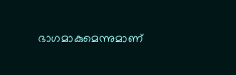ഭാഗമാകുമെന്നുമാണ്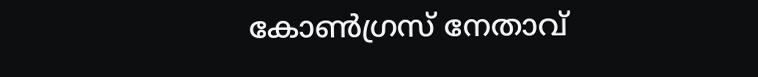കോൺഗ്രസ് നേതാവ്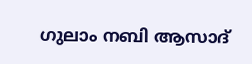ഗുലാം നബി ആസാദ്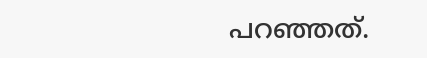പറഞ്ഞത്.